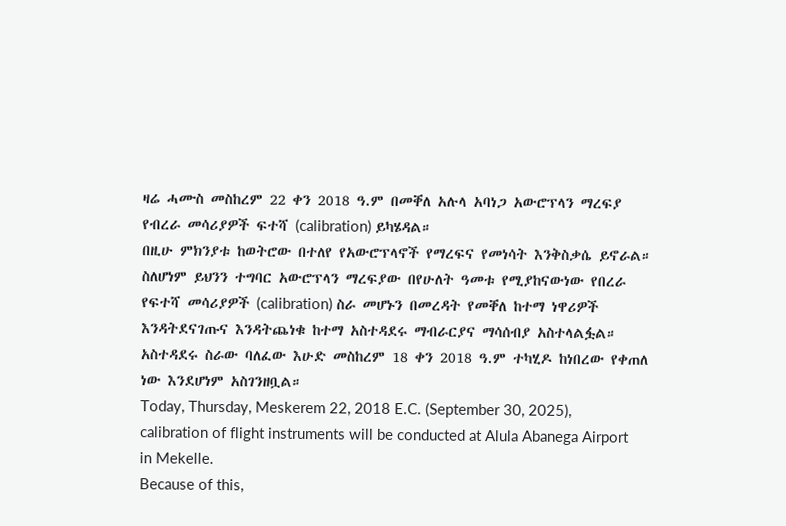ዛሬ ሓሙስ መስከረም 22 ቀን 2018 ዓ.ም በመቐለ አሉላ አባነጋ አውሮፕላን ማረፍያ የብረራ መሳሪያዎች ፍተሻ (calibration) ይካሄዳል።
በዚሁ ምክንያቱ ከወትሮው በተለየ የአውሮፕላኖች የማረፍና የመነሳት እንቅስቃሴ ይኖራል።
ስለሆነም ይህንን ተግባር አውሮፕላን ማረፍያው በየሁለት ዓመቱ የሚያከናውነው የበረራ የፍተሻ መሳሪያዎች (calibration) ስራ መሆኑን በመረዳት የመቐለ ከተማ ነዋሪዎች እንዳትደናገጡና እንዳትጨነቁ ከተማ አስተዳደሩ ማብራርያና ማሳሰብያ አስተላልፏል።
አስተዳደሩ ስራው ባለፈው እሁድ መስከረም 18 ቀን 2018 ዓ.ም ተካሂዶ ከነበረው የቀጠለ ነው እንደሆነም አስገንዘቧል።
Today, Thursday, Meskerem 22, 2018 E.C. (September 30, 2025), calibration of flight instruments will be conducted at Alula Abanega Airport in Mekelle.
Because of this,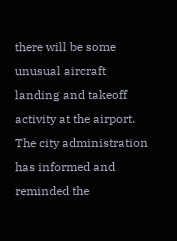there will be some unusual aircraft landing and takeoff activity at the airport.
The city administration has informed and reminded the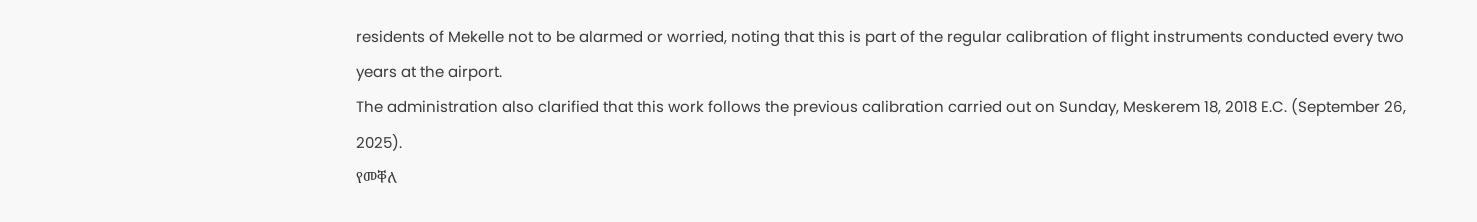residents of Mekelle not to be alarmed or worried, noting that this is part of the regular calibration of flight instruments conducted every two years at the airport.
The administration also clarified that this work follows the previous calibration carried out on Sunday, Meskerem 18, 2018 E.C. (September 26, 2025).
የመቐለ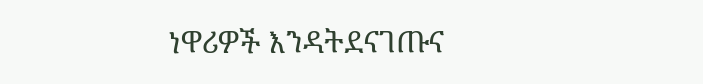ነዋሪዎች እንዳትደናገጡና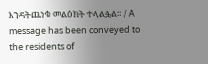እንዳትጨነቁ መልዕክት ተላልፏል። / A message has been conveyed to the residents of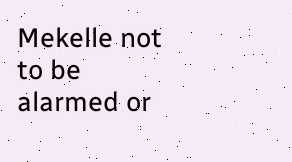Mekelle not to be alarmed or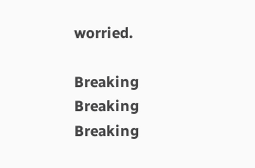worried.

Breaking
Breaking
Breaking